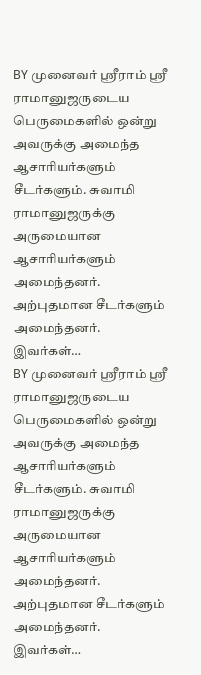BY முனைவர் ஸ்ரீராம் ஸ்ரீ ராமானுஜருடைய பெருமைகளில் ஒன்று அவருக்கு அமைந்த ஆசாரியர்களும் சீடர்களும். சுவாமி ராமானுஜருக்கு அருமையான ஆசாரியர்களும் அமைந்தனர். அற்புதமான சீடர்களும் அமைந்தனர். இவர்கள்…
BY முனைவர் ஸ்ரீராம் ஸ்ரீ ராமானுஜருடைய பெருமைகளில் ஒன்று அவருக்கு அமைந்த ஆசாரியர்களும் சீடர்களும். சுவாமி ராமானுஜருக்கு அருமையான ஆசாரியர்களும் அமைந்தனர். அற்புதமான சீடர்களும் அமைந்தனர். இவர்கள்…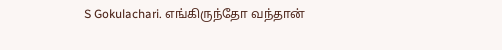S Gokulachari. எங்கிருந்தோ வந்தான்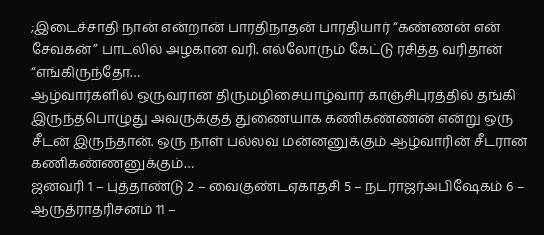;இடைச்சாதி நான் என்றான் பாரதிநாதன் பாரதியார் “கண்ணன் என் சேவகன்” பாடலில் அழகான வரி. எல்லோரும் கேட்டு ரசித்த வரிதான் “எங்கிருந்தோ…
ஆழ்வார்களில் ஒருவரான திருமழிசையாழ்வார் காஞ்சிபுரத்தில் தங்கி இருந்தபொழுது அவருக்குத் துணையாக கணிகண்ணன் என்று ஒரு சீடன் இருந்தான். ஒரு நாள் பல்லவ மன்னனுக்கும் ஆழ்வாரின் சீடரான கணிகண்ணனுக்கும்…
ஜனவரி 1 – புத்தாண்டு 2 – வைகுண்டஏகாதசி 5 – நடராஜர்அபிஷேகம் 6 – ஆருத்ராதரிசனம் 11 –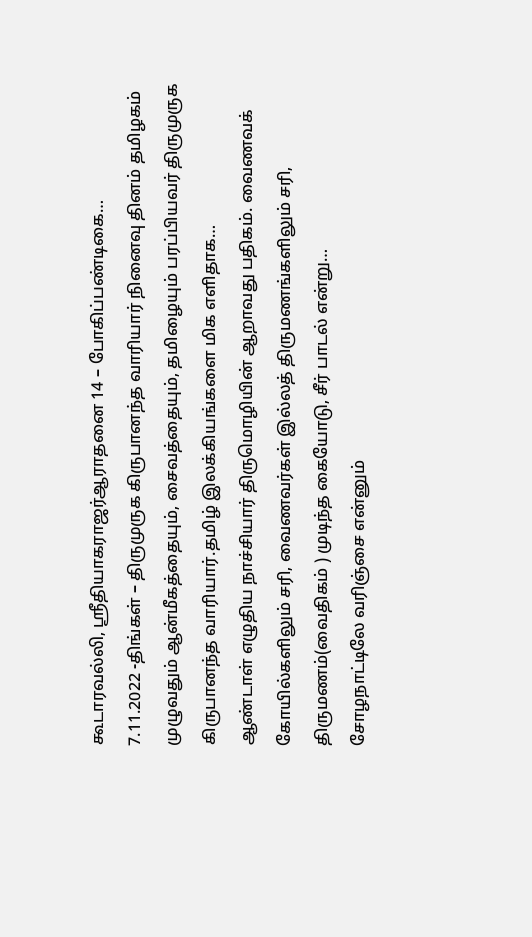கூடாரவல்லி, ஸ்ரீதியாகராஜர்ஆராதனை 14 – போகிப்பண்டிகை…
7.11.2022 -திங்கள் – திருமுருக கிருபானந்த வாரியார் நினைவு தினம் தமிழகம் முழுவதும் ஆன்மீகத்தையும், சைவத்தையும், தமிழையும் பரப்பியவர் திருமுருக கிருபானந்த வாரியார்.தமிழ் இலக்கியங்களை மிக எளிதாக…
ஆண்டாள் எழுதிய நாச்சியார் திருமொழியின் ஆறாவது பதிகம். வைணவக் கோயில்களிலும் சரி, வைணவர்கள் இல்லத் திருமணங்களிலும் சரி, திருமணம்(வைதிகம் ) முடிந்த கையோடு, சீர் பாடல் என்று…
சோழநாட்டிலே வரிஞ்சை என்னும்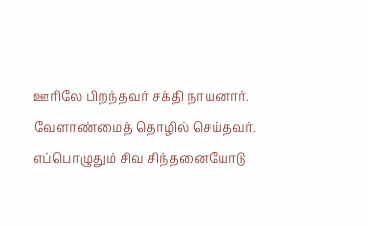ஊரிலே பிறந்தவர் சக்தி நாயனார். வேளாண்மைத் தொழில் செய்தவர். எப்பொழுதும் சிவ சிந்தனையோடு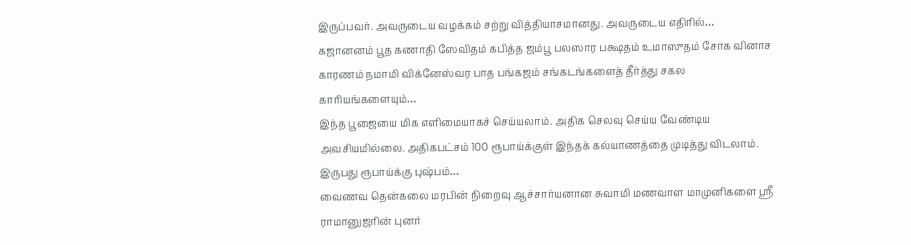இருப்பவர். அவருடைய வழக்கம் சற்று வித்தியாசமானது. அவருடைய எதிரில்…
கஜானனம் பூத கணாதி ஸேவிதம் கபித்த ஜம்பூ பலஸார பக்ஷதம் உமாஸுதம் சோக வினாச காரணம் நமாமி விக்னேஸ்வர பாத பங்கஜம் சங்கடங்களைத் தீர்த்து சகல காரியங்களையும்…
இந்த பூஜையை மிக எளிமையாகச் செய்யலாம். அதிக செலவு செய்ய வேண்டிய அவசியமில்லை. அதிகபட்சம் 100 ரூபாய்க்குள் இந்தக் கல்யாணத்தை முடித்து விடலாம். இருபது ரூபாய்க்கு புஷ்பம்…
வைணவ தென்கலை மரபின் நிறைவு ஆச்சார்யனான சுவாமி மணவாள மாமுனிகளை ஸ்ரீ ராமானுஜரின் புனர்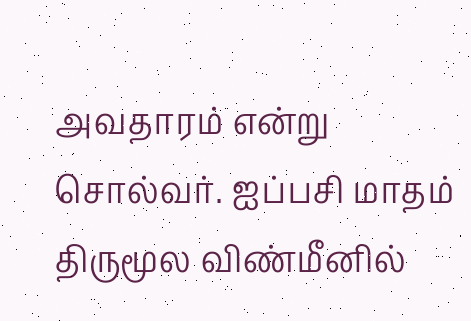அவதாரம் என்று சொல்வர். ஐப்பசி மாதம் திருமூல விண்மீனில்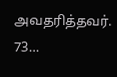அவதரித்தவர். 73…